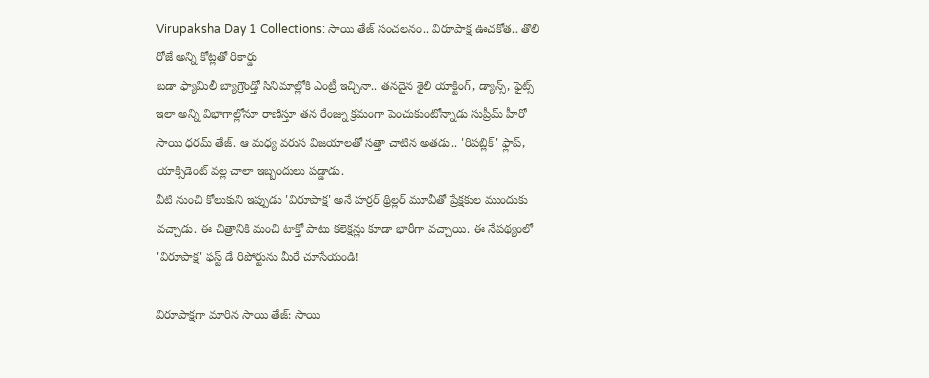Virupaksha Day 1 Collections: సాయి తేజ్ సంచలనం.. విరూపాక్ష ఊచకోత.. తొలి రోజే అన్ని కోట్లతో రికార్డు
బడా ఫ్యామిలీ బ్యాగ్రౌండ్తో సినిమాల్లోకి ఎంట్రీ ఇచ్చినా.. తనదైన శైలి యాక్టింగ్, డ్యాన్స్, ఫైట్స్ ఇలా అన్ని విభాగాల్లోనూ రాణిస్తూ తన రేంజ్ను క్రమంగా పెంచుకుంటోన్నాడు సుప్రీమ్ హీరో సాయి ధరమ్ తేజ్. ఆ మధ్య వరుస విజయాలతో సత్తా చాటిన అతడు.. 'రిపబ్లిక్' ఫ్లాప్, యాక్సిడెంట్ వల్ల చాలా ఇబ్బందులు పడ్డాడు.
వీటి నుంచి కోలుకుని ఇప్పుడు 'విరూపాక్ష' అనే హర్రర్ థ్రిల్లర్ మూవీతో ప్రేక్షకుల ముందుకు వచ్చాడు. ఈ చిత్రానికి మంచి టాక్తో పాటు కలెక్షన్లు కూడా భారీగా వచ్చాయి. ఈ నేపథ్యంలో 'విరూపాక్ష' ఫస్ట్ డే రిపోర్టును మీరే చూసేయండి!

విరూపాక్షగా మారిన సాయి తేజ్: సాయి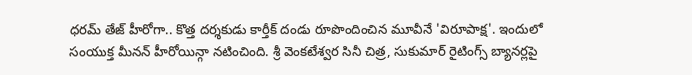ధరమ్ తేజ్ హీరోగా.. కొత్త దర్శకుడు కార్తీక్ దండు రూపొందించిన మూవీనే 'విరూపాక్ష'. ఇందులో సంయుక్త మీనన్ హీరోయిన్గా నటించింది. శ్రీ వెంకటేశ్వర సినీ చిత్ర, సుకుమార్ రైటింగ్స్ బ్యానర్లపై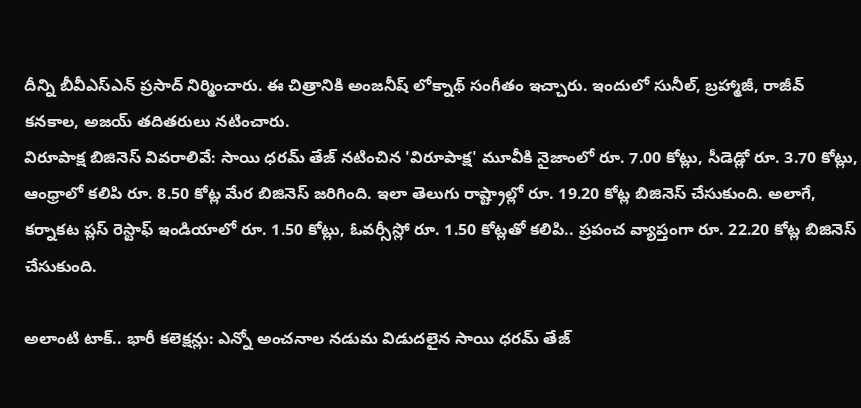దీన్ని బీవీఎస్ఎన్ ప్రసాద్ నిర్మించారు. ఈ చిత్రానికి అంజనీష్ లోక్నాథ్ సంగీతం ఇచ్చారు. ఇందులో సునీల్, బ్రహ్మాజీ, రాజీవ్ కనకాల, అజయ్ తదితరులు నటించారు.
విరూపాక్ష బిజినెస్ వివరాలివే: సాయి ధరమ్ తేజ్ నటించిన 'విరూపాక్ష' మూవీకి నైజాంలో రూ. 7.00 కోట్లు, సీడెడ్లో రూ. 3.70 కోట్లు, ఆంధ్రాలో కలిపి రూ. 8.50 కోట్ల మేర బిజినెస్ జరిగింది. ఇలా తెలుగు రాష్ట్రాల్లో రూ. 19.20 కోట్ల బిజినెస్ చేసుకుంది. అలాగే, కర్నాకట ప్లస్ రెస్టాఫ్ ఇండియాలో రూ. 1.50 కోట్లు, ఓవర్సీస్లో రూ. 1.50 కోట్లతో కలిపి.. ప్రపంచ వ్యాప్తంగా రూ. 22.20 కోట్ల బిజినెస్ చేసుకుంది.

అలాంటి టాక్.. భారీ కలెక్షన్లు: ఎన్నో అంచనాల నడుమ విడుదలైన సాయి ధరమ్ తేజ్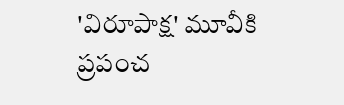'విరూపాక్ష' మూవీకి ప్రపంచ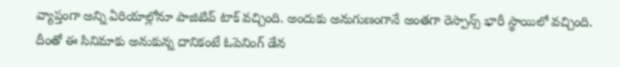వ్యాప్తంగా అన్ని ఏరియాల్లోనూ పాజిటివ్ టాక్ వచ్చింది. అందుకు అనుగుణంగానే అంతగా రెస్పాన్స్ భారీ స్థాయిలో వచ్చింది. దీంతో ఈ సినిమాకు అనుకున్న దానికంటే ఓపెనింగ్ డేన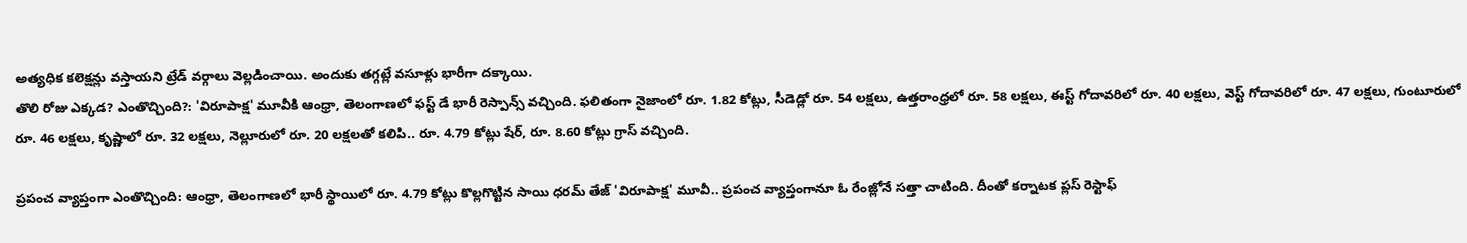అత్యధిక కలెక్షన్లు వస్తాయని ట్రేడ్ వర్గాలు వెల్లడించాయి. అందుకు తగ్గట్లే వసూళ్లు భారీగా దక్కాయి.
తొలి రోజు ఎక్కడ? ఎంతొచ్చింది?: 'విరూపాక్ష' మూవీకి ఆంధ్రా, తెలంగాణలో ఫస్ట్ డే భారీ రెస్పాన్స్ వచ్చింది. ఫలితంగా నైజాంలో రూ. 1.82 కోట్లు, సీడెడ్లో రూ. 54 లక్షలు, ఉత్తరాంధ్రలో రూ. 58 లక్షలు, ఈస్ట్ గోదావరిలో రూ. 40 లక్షలు, వెస్ట్ గోదావరిలో రూ. 47 లక్షలు, గుంటూరులో రూ. 46 లక్షలు, కృష్ణాలో రూ. 32 లక్షలు, నెల్లూరులో రూ. 20 లక్షలతో కలిపి.. రూ. 4.79 కోట్లు షేర్, రూ. 8.60 కోట్లు గ్రాస్ వచ్చింది.

ప్రపంచ వ్యాప్తంగా ఎంతొచ్చింది: ఆంధ్రా, తెలంగాణలో భారీ స్థాయిలో రూ. 4.79 కోట్లు కొల్లగొట్టిన సాయి ధరమ్ తేజ్ 'విరూపాక్ష' మూవీ.. ప్రపంచ వ్యాప్తంగానూ ఓ రేంజ్లోనే సత్తా చాటింది. దీంతో కర్నాటక ప్లస్ రెస్టాఫ్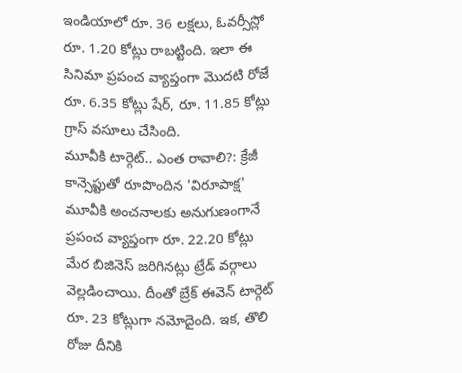ఇండియాలో రూ. 36 లక్షలు, ఓవర్సీస్లో రూ. 1.20 కోట్లు రాబట్టింది. ఇలా ఈ సినిమా ప్రపంచ వ్యాప్తంగా మొదటి రోజే రూ. 6.35 కోట్లు షేర్, రూ. 11.85 కోట్లు గ్రాస్ వసూలు చేసింది.
మూవీకి టార్గెట్.. ఎంత రావాలి?: క్రేజీ కాన్సెప్టుతో రూపొందిన 'విరూపాక్ష' మూవీకి అంచనాలకు అనుగుణంగానే ప్రపంచ వ్యాప్తంగా రూ. 22.20 కోట్లు మేర బిజినెస్ జరిగినట్లు ట్రేడ్ వర్గాలు వెల్లడించాయి. దీంతో బ్రేక్ ఈవెన్ టార్గెట్ రూ. 23 కోట్లుగా నమోదైంది. ఇక, తొలి రోజు దీనికి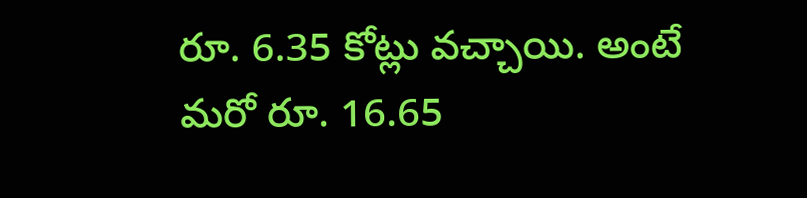రూ. 6.35 కోట్లు వచ్చాయి. అంటే మరో రూ. 16.65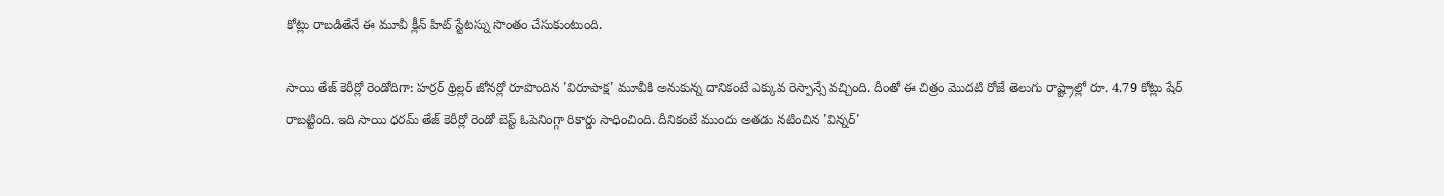కోట్లు రాబడితేనే ఈ మూవీ క్లీన్ హిట్ స్టేటస్ను సొంతం చేసుకుంటుంది.

సాయి తేజ్ కెరీర్లో రెండోదిగా: హర్రర్ థ్రిల్లర్ జోనర్లో రూపొందిన 'విరూపాక్ష' మూవీకి అనుకున్న దానికంటే ఎక్కువ రెస్పాన్సే వచ్చింది. దీంతో ఈ చిత్రం మొదటి రోజే తెలుగు రాష్ట్రాల్లో రూ. 4.79 కోట్లు షేర్ రాబట్టింది. ఇది సాయి ధరమ్ తేజ్ కెరీర్లో రెండో బెస్ట్ ఓపెనింగ్గా రికార్డు సాధించింది. దీనికంటే ముందు అతడు నటించిన 'విన్నర్'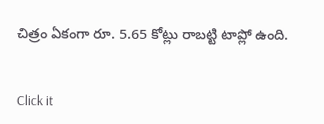చిత్రం ఏకంగా రూ. 5.65 కోట్లు రాబట్టి టాప్లో ఉంది.


Click it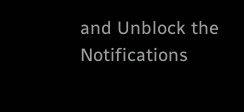and Unblock the Notifications